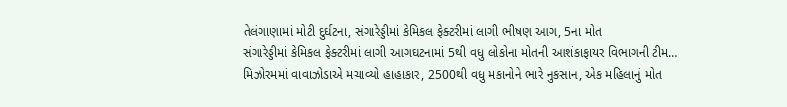તેલંગાણામાં મોટી દુર્ઘટના, સંગારેડ્ડીમાં કેમિકલ ફેક્ટરીમાં લાગી ભીષણ આગ, 5ના મોત
સંગારેડ્ડીમાં કેમિકલ ફેક્ટરીમાં લાગી આગઘટનામાં 5થી વધુ લોકોના મોતની આશંકાફાયર વિભાગની ટીમ…
મિઝોરમમાં વાવાઝોડાએ મચાવ્યો હાહાકાર, 2500થી વધુ મકાનોને ભારે નુકસાન, એક મહિલાનું મોત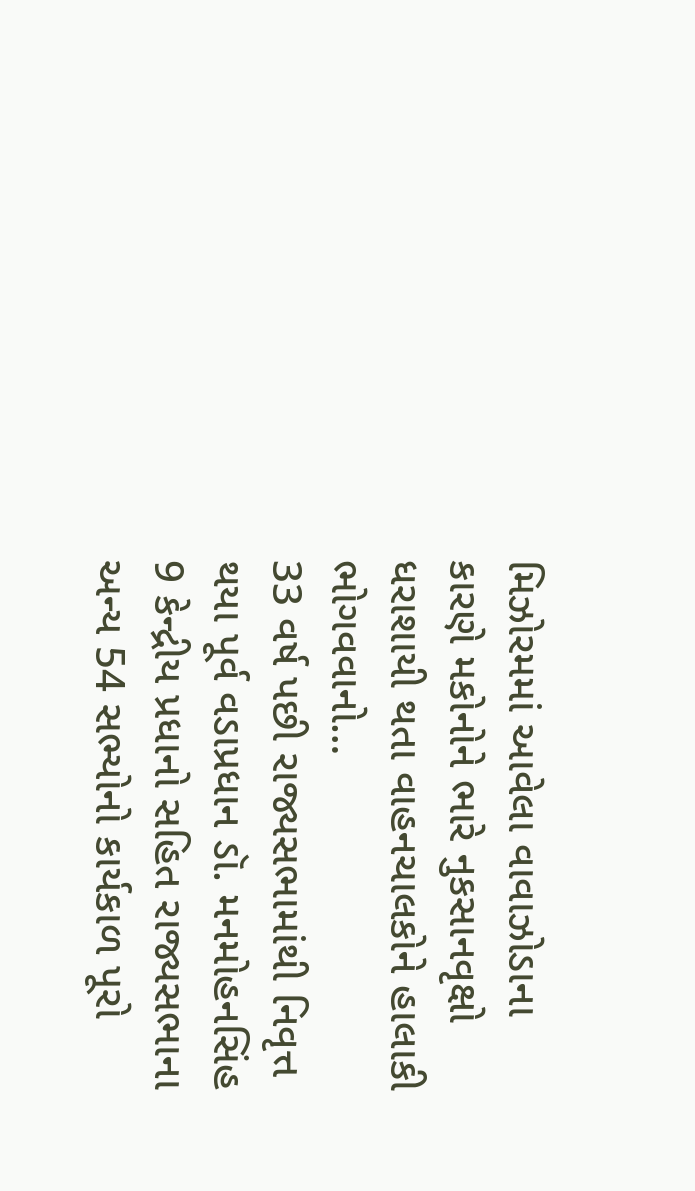મિઝોરમમાં આવેલા વાવાઝોડાના કારણે મકોનોને ભારે નુકસાનવૃક્ષો ધરાશાયી થતા વાહનચાલકોને હાલાકી ભોગવવાનો…
33 વર્ષ પછી રાજ્યસભામાંથી નિવૃત્ત થયા પૂર્વ વડાપ્રધાન ડૉ. મનમોહનસિંહ
9 કેન્દ્રીય પ્રધાનો સહિત રાજ્યસભાના અન્ય 54 સભ્યોનો કાર્યકાળ પૂરો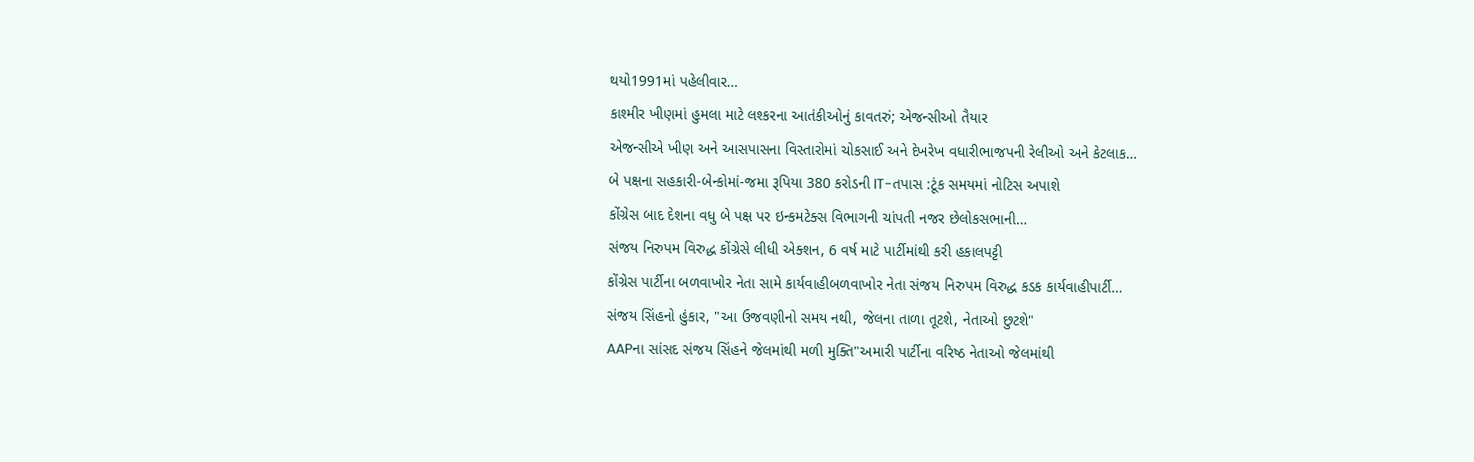થયો1991માં પહેલીવાર…
કાશ્મીર ખીણમાં હુમલા માટે લશ્કરના આતંકીઓનું કાવતરું; એજન્સીઓ તૈયાર
એજન્સીએ ખીણ અને આસપાસના વિસ્તારોમાં ચોકસાઈ અને દેખરેખ વધારીભાજપની રેલીઓ અને કેટલાક…
બે પક્ષના સહકારી-બેન્કોમાં-જમા રૂપિયા 380 કરોડની IT-તપાસ :ટૂંક સમયમાં નોટિસ અપાશે
કોંગ્રેસ બાદ દેશના વધુ બે પક્ષ પર ઇન્કમટેક્સ વિભાગની ચાંપતી નજર છેલોકસભાની…
સંજય નિરુપમ વિરુદ્ધ કોંગ્રેસે લીધી એક્શન, 6 વર્ષ માટે પાર્ટીમાંથી કરી હકાલપટ્ટી
કોંગ્રેસ પાર્ટીના બળવાખોર નેતા સામે કાર્યવાહીબળવાખોર નેતા સંજય નિરુપમ વિરુદ્ધ કડક કાર્યવાહીપાર્ટી…
સંજય સિંહનો હુંકાર, "આ ઉજવણીનો સમય નથી, જેલના તાળા તૂટશે, નેતાઓ છુટશે"
AAPના સાંસદ સંજય સિંહને જેલમાંથી મળી મુક્તિ"અમારી પાર્ટીના વરિષ્ઠ નેતાઓ જેલમાંથી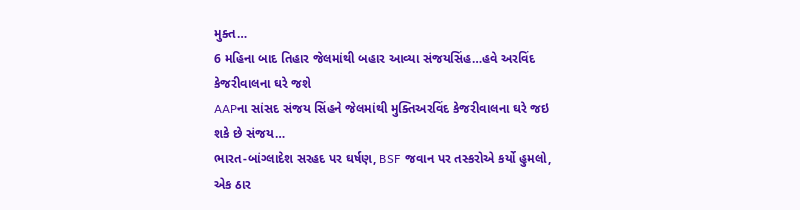મુક્ત…
6 મહિના બાદ તિહાર જેલમાંથી બહાર આવ્યા સંજયસિંહ…હવે અરવિંદ કેજરીવાલના ઘરે જશે
AAPના સાંસદ સંજય સિંહને જેલમાંથી મુક્તિઅરવિંદ કેજરીવાલના ઘરે જઇ શકે છે સંજય…
ભારત-બાંગ્લાદેશ સરહદ પર ઘર્ષણ, BSF જવાન પર તસ્કરોએ કર્યો હુમલો, એક ઠાર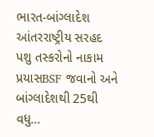ભારત-બાંગ્લાદેશ આંતરરાષ્ટ્રીય સરહદ પશુ તસ્કરોનો નાકામ પ્રયાસBSF જવાનો અને બાંગ્લાદેશથી 25થી વધુ…